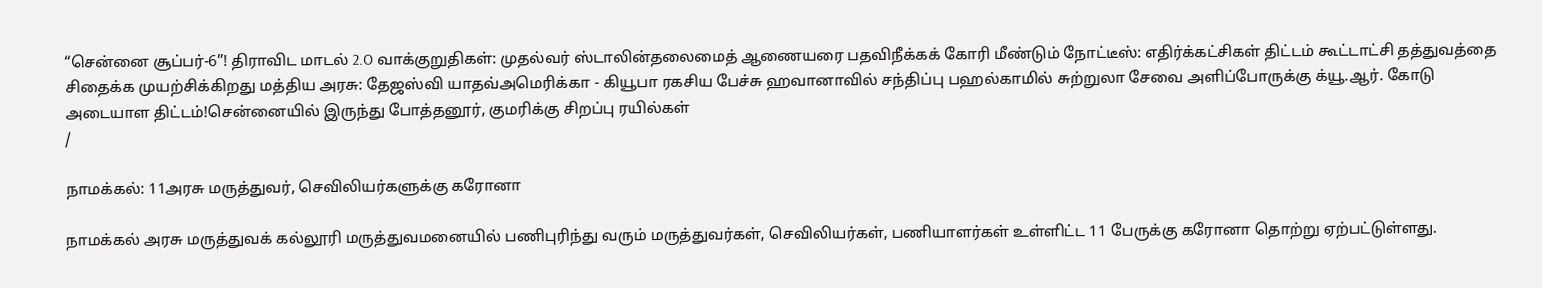“சென்னை சூப்பர்-6”! திராவிட மாடல் 2.O வாக்குறுதிகள்: முதல்வர் ஸ்டாலின்தலைமைத் ஆணையரை பதவிநீக்கக் கோரி மீண்டும் நோட்டீஸ்: எதிர்க்கட்சிகள் திட்டம் கூட்டாட்சி தத்துவத்தை சிதைக்க முயற்சிக்கிறது மத்திய அரசு: தேஜஸ்வி யாதவ்அமெரிக்கா - கியூபா ரகசிய பேச்சு ஹவானாவில் சந்திப்பு பஹல்காமில் சுற்றுலா சேவை அளிப்போருக்கு க்யூ.ஆர். கோடு அடையாள திட்டம்!சென்னையில் இருந்து போத்தனூர், குமரிக்கு சிறப்பு ரயில்கள்
/

நாமக்கல்: 11அரசு மருத்துவர், செவிலியர்களுக்கு கரோனா

நாமக்கல் அரசு மருத்துவக் கல்லூரி மருத்துவமனையில் பணிபுரிந்து வரும் மருத்துவர்கள், செவிலியர்கள், பணியாளர்கள் உள்ளிட்ட 11 பேருக்கு கரோனா தொற்று ஏற்பட்டுள்ளது.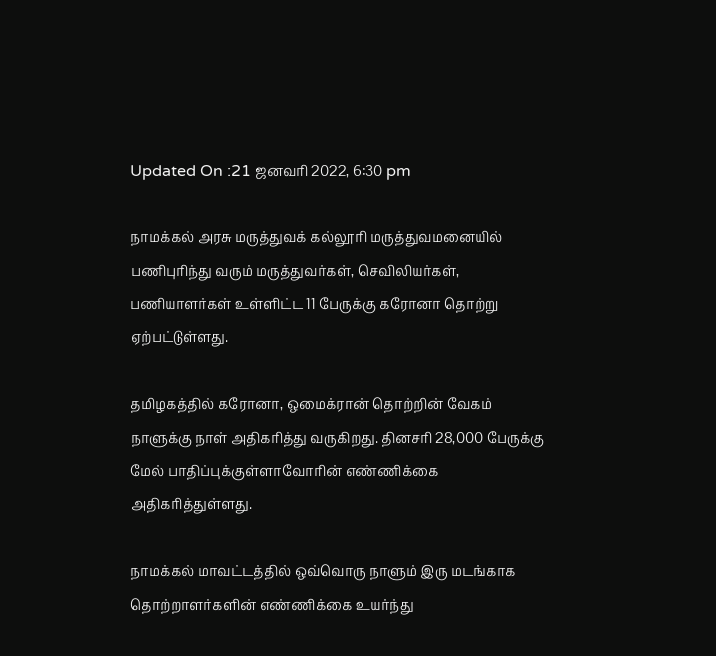Updated On :21 ஜனவரி 2022, 6:30 pm

நாமக்கல் அரசு மருத்துவக் கல்லூரி மருத்துவமனையில் பணிபுரிந்து வரும் மருத்துவர்கள், செவிலியர்கள், பணியாளர்கள் உள்ளிட்ட 11 பேருக்கு கரோனா தொற்று ஏற்பட்டுள்ளது.

தமிழகத்தில் கரோனா, ஒமைக்ரான் தொற்றின் வேகம் நாளுக்கு நாள் அதிகரித்து வருகிறது. தினசரி 28,000 பேருக்கு மேல் பாதிப்புக்குள்ளாவோரின் எண்ணிக்கை அதிகரித்துள்ளது.

நாமக்கல் மாவட்டத்தில் ஒவ்வொரு நாளும் இரு மடங்காக தொற்றாளர்களின் எண்ணிக்கை உயர்ந்து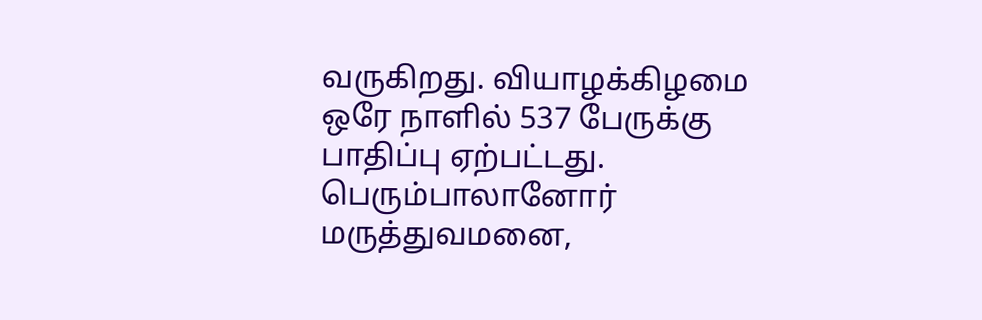வருகிறது. வியாழக்கிழமை ஒரே நாளில் 537 பேருக்கு பாதிப்பு ஏற்பட்டது. பெரும்பாலானோர் மருத்துவமனை,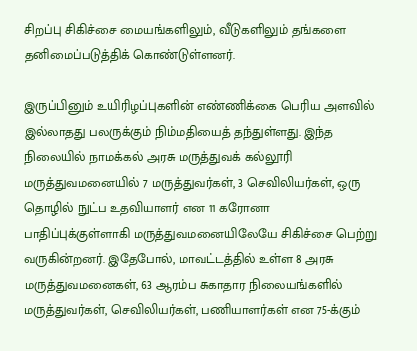சிறப்பு சிகிச்சை மையங்களிலும், வீடுகளிலும் தங்களை தனிமைப்படுத்திக் கொண்டுள்ளனர்.

இருப்பினும் உயிரிழப்புகளின் எண்ணிக்கை பெரிய அளவில் இல்லாதது பலருக்கும் நிம்மதியைத் தந்துள்ளது. இந்த நிலையில் நாமக்கல் அரசு மருத்துவக் கல்லூரி மருத்துவமனையில் 7 மருத்துவர்கள், 3 செவிலியர்கள், ஒரு தொழில் நுட்ப உதவியாளர் என 11 கரோனா பாதிப்புக்குள்ளாகி மருத்துவமனையிலேயே சிகிச்சை பெற்று வருகின்றனர். இதேபோல், மாவட்டத்தில் உள்ள 8 அரசு மருத்துவமனைகள், 63 ஆரம்ப சுகாதார நிலையங்களில் மருத்துவர்கள், செவிலியர்கள், பணியாளர்கள் என 75-க்கும்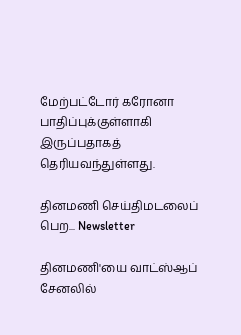மேற்பட்டோர் கரோனா பாதிப்புக்குள்ளாகி இருப்பதாகத் தெரியவந்துள்ளது.

தினமணி செய்திமடலைப் பெற... Newsletter

தினமணி'யை வாட்ஸ்ஆப் சேனலில்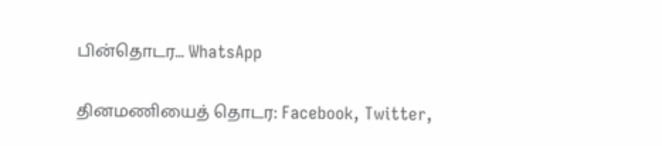பின்தொடர... WhatsApp

தினமணியைத் தொடர: Facebook, Twitter,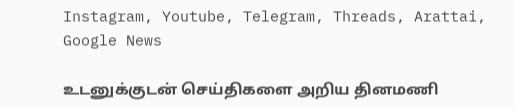Instagram, Youtube, Telegram, Threads, Arattai, Google News

உடனுக்குடன் செய்திகளை அறிய தினமணி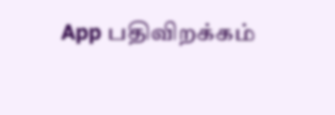App பதிவிறக்கம்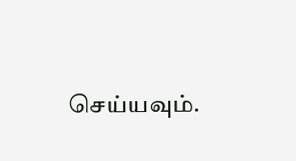செய்யவும்.